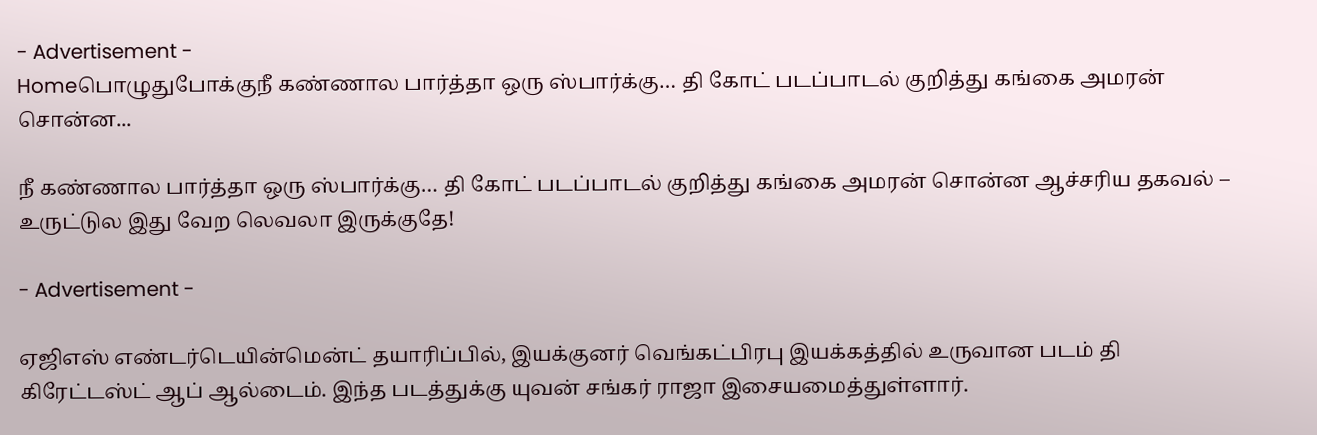- Advertisement -
Homeபொழுதுபோக்குநீ கண்ணால பார்த்தா ஒரு ஸ்பார்க்கு… தி கோட் படப்பாடல் குறித்து கங்கை அமரன் சொன்ன...

நீ கண்ணால பார்த்தா ஒரு ஸ்பார்க்கு… தி கோட் படப்பாடல் குறித்து கங்கை அமரன் சொன்ன ஆச்சரிய தகவல் – உருட்டுல இது வேற லெவலா இருக்குதே!

- Advertisement -

ஏஜிஎஸ் எண்டர்டெயின்மென்ட் தயாரிப்பில், இயக்குனர் வெங்கட்பிரபு இயக்கத்தில் உருவான படம் தி கிரேட்டஸ்ட் ஆப் ஆல்டைம். இந்த படத்துக்கு யுவன் சங்கர் ராஜா இசையமைத்துள்ளார்.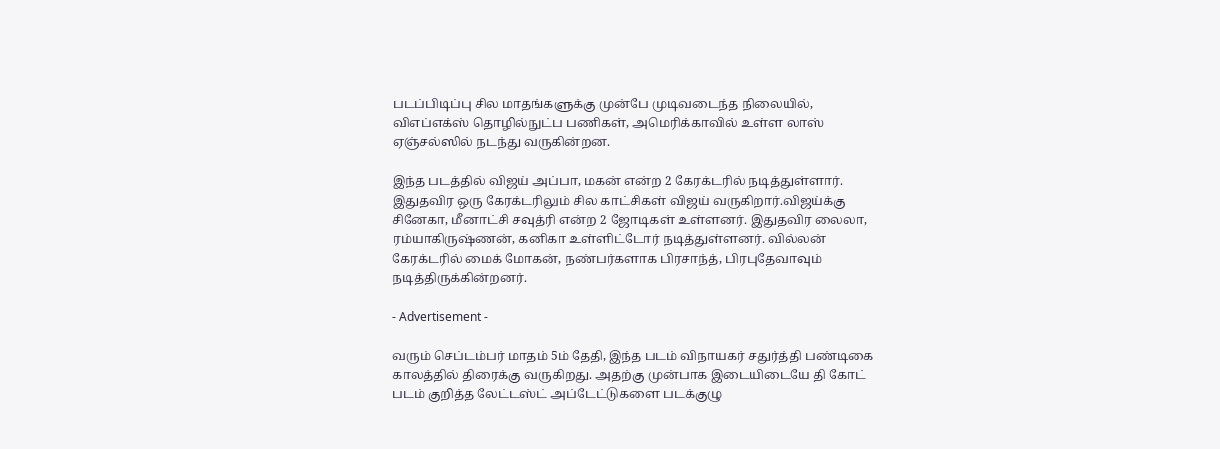படப்பிடிப்பு சில மாதங்களுக்கு முன்பே முடிவடைந்த நிலையில், விஎப்எக்ஸ் தொழில்நுட்ப பணிகள், அமெரிக்காவில் உள்ள லாஸ் ஏஞ்சல்ஸில் நடந்து வருகின்றன.

இந்த படத்தில் விஜய் அப்பா, மகன் என்ற 2 கேரக்டரில் நடித்துள்ளார். இதுதவிர ஒரு கேரக்டரிலும் சில காட்சிகள் விஜய் வருகிறார்.விஜய்க்கு சினேகா, மீனாட்சி சவுத்ரி என்ற 2 ஜோடிகள் உள்ளனர். இதுதவிர லைலா, ரம்யாகிருஷ்ணன், கனிகா உள்ளிட்டோர் நடித்துள்ளனர். வில்லன் கேரக்டரில் மைக் மோகன், நண்பர்களாக பிரசாந்த், பிரபுதேவாவும் நடித்திருக்கின்றனர்.

- Advertisement -

வரும் செப்டம்பர் மாதம் 5ம் தேதி, இந்த படம் விநாயகர் சதுர்த்தி பண்டிகை காலத்தில் திரைக்கு வருகிறது. அதற்கு முன்பாக இடையிடையே தி கோட் படம் குறித்த லேட்டஸ்ட் அப்டேட்டுகளை படக்குழு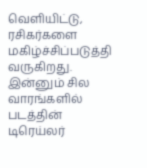வெளியிட்டு, ரசிகர்களை மகிழ்ச்சிப்படுத்தி வருகிறது. இன்னும் சில வாரங்களில் படத்தின் டிரெய்லர்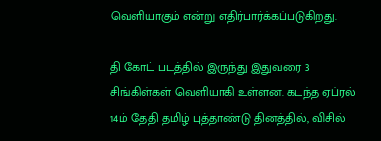வெளியாகும் என்று எதிர்பார்க்கப்படுகிறது.

தி கோட் படத்தில் இருந்து இதுவரை 3 சிங்கிள்கள் வெளியாகி உள்ளன. கடந்த ஏப்ரல் 14ம் தேதி தமிழ் புத்தாண்டு தினத்தில், விசில்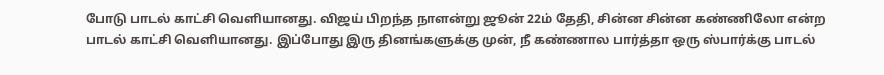போடு பாடல் காட்சி வெளியானது. விஜய் பிறந்த நாளன்று ஜூன் 22ம் தேதி, சின்ன சின்ன கண்ணிலோ என்ற பாடல் காட்சி வெளியானது. இப்போது இரு தினங்களுக்கு முன், நீ கண்ணால பார்த்தா ஒரு ஸ்பார்க்கு பாடல்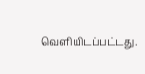வெளியிடப்பட்டது.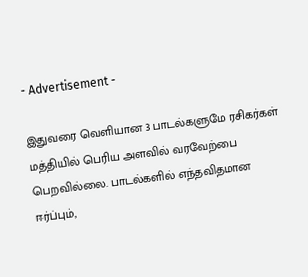- Advertisement -

இதுவரை வெளியான 3 பாடல்களுமே ரசிகர்கள் மத்தியில் பெரிய அளவில் வரவேற்பை பெறவில்லை. பாடல்களில் எந்தவிதமான ஈர்ப்பும்,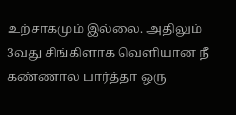உற்சாகமும் இல்லை. அதிலும் 3வது சிங்கிளாக வெளியான நீ கண்ணால பார்த்தா ஒரு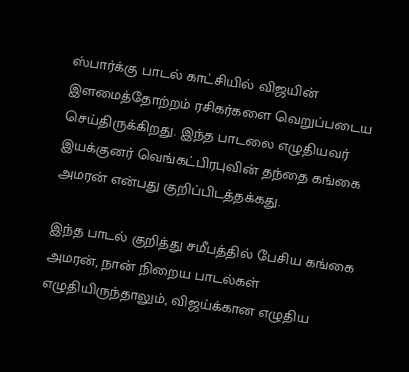ஸ்பார்க்கு பாடல் காட்சியில் விஜயின் இளமைத்தோற்றம் ரசிகர்களை வெறுப்படைய செய்திருக்கிறது. இந்த பாடலை எழுதியவர் இயக்குனர் வெங்கட்பிரபுவின் தந்தை கங்கை அமரன் என்பது குறிப்பிடத்தக்கது.

இந்த பாடல் குறித்து சமீபத்தில் பேசிய கங்கை அமரன், நான் நிறைய பாடல்கள் எழுதியிருந்தாலும், விஜய்க்கான எழுதிய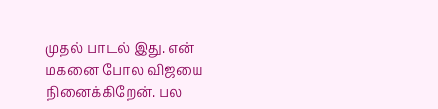முதல் பாடல் இது. என் மகனை போல விஜயை நினைக்கிறேன். பல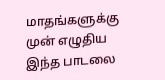மாதங்களுக்கு முன் எழுதிய இந்த பாடலை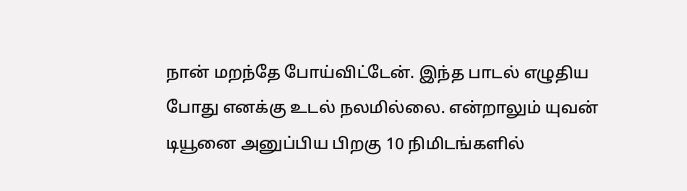நான் மறந்தே போய்விட்டேன். இந்த பாடல் எழுதிய போது எனக்கு உடல் நலமில்லை. என்றாலும் யுவன் டியூனை அனுப்பிய பிறகு 10 நிமிடங்களில்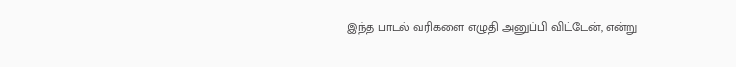இந்த பாடல் வரிகளை எழுதி அனுப்பி விட்டேன், என்று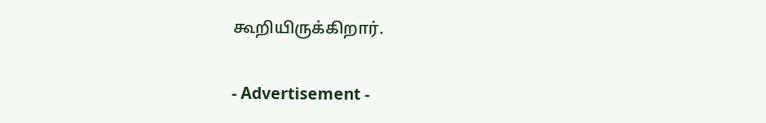கூறியிருக்கிறார்.

- Advertisement -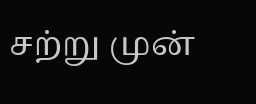சற்று முன்